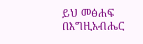ይህ መፅሐፍ በእግዚአብሔር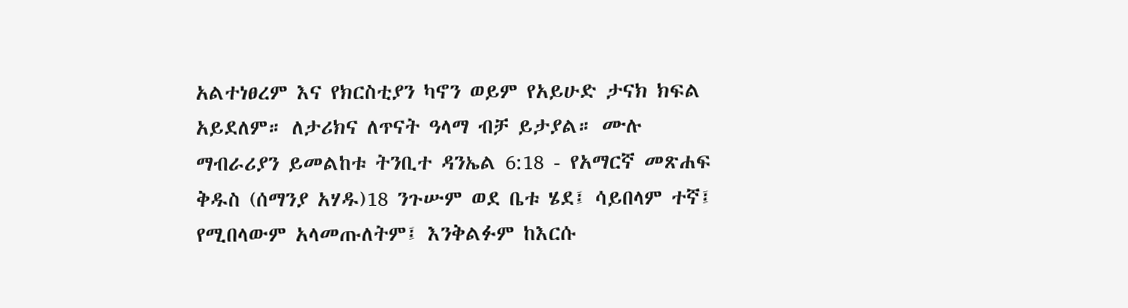አልተነፀረም እና የክርስቲያን ካኖን ወይም የአይሁድ ታናክ ክፍል አይደለም። ለታሪክና ለጥናት ዓላማ ብቻ ይታያል። ሙሉ ማብራሪያን ይመልከቱ ትንቢተ ዳንኤል 6:18 - የአማርኛ መጽሐፍ ቅዱስ (ሰማንያ አሃዱ)18 ንጉሡም ወደ ቤቱ ሄደ፤ ሳይበላም ተኛ፤ የሚበላውም አላመጡለትም፤ እንቅልፉም ከእርሱ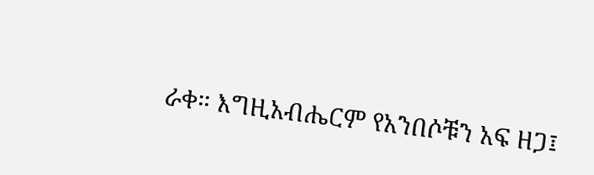ራቀ። እግዚአብሔርም የአንበሶቹን አፍ ዘጋ፤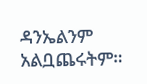ዳንኤልንም አልቧጨሩትም።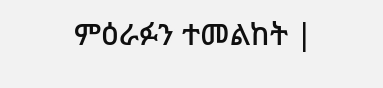ምዕራፉን ተመልከት |